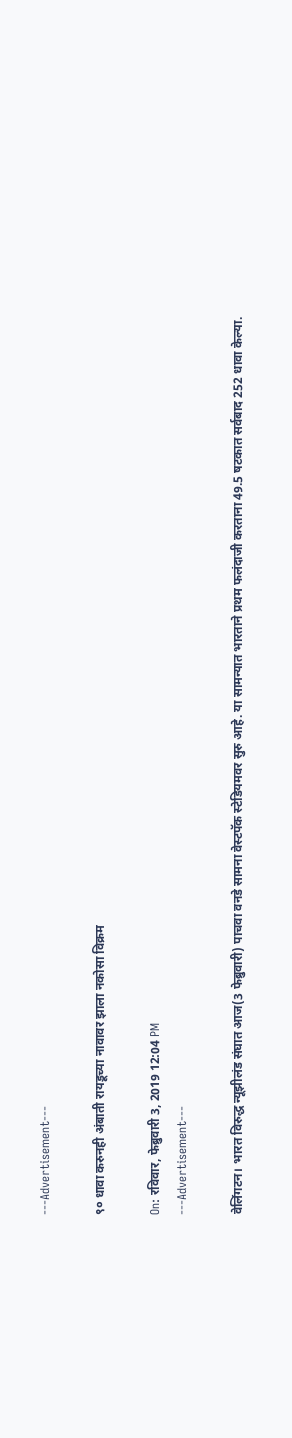---Advertisement---

९० धावा करुनही अंबाती रायडूच्या नावावर झाला नकोसा विक्रम

On: रविवार, फेब्रुवारी 3, 2019 12:04 PM
---Advertisement---

वेलिंगटन। भारत विरुद्ध न्यूझीलंड संघात आज(3 फेब्रुवारी) पाचवा वनडे सामना वेस्टपॅक स्टेडियमवर सुरु आहे. या सामन्यात भारताने प्रथम फलंदाजी करताना 49.5 षटकात सर्वबाद 252 धावा केल्या.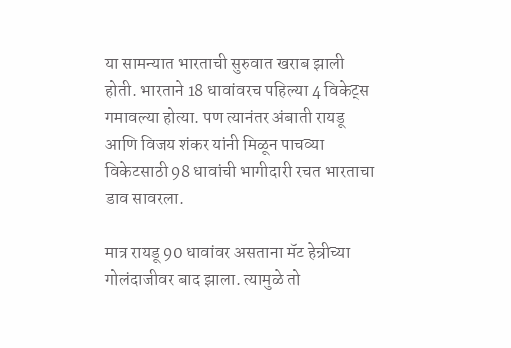या सामन्यात भारताची सुरुवात खराब झाली होती. भारताने 18 धावांवरच पहिल्या 4 विकेट्स गमावल्या होत्या. पण त्यानंतर अंबाती रायडू आणि विजय शंकर यांनी मिळून पाचव्या विकेटसाठी 98 धावांची भागीदारी रचत भारताचा डाव सावरला.

मात्र रायडू 90 धावांवर असताना मॅट हेन्रीच्या गोलंदाजीवर बाद झाला. त्यामुळे तो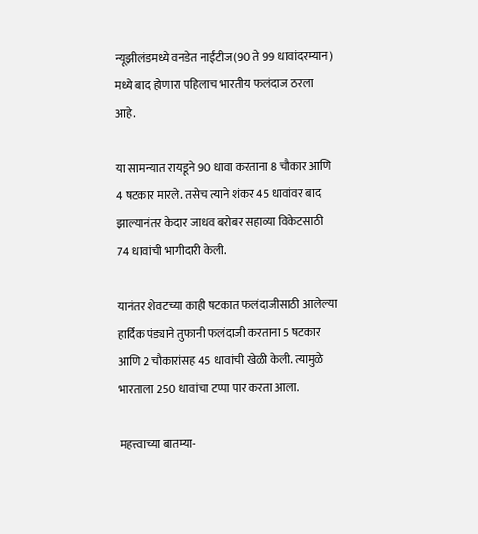न्यूझीलंडमध्ये वनडेत नाईंटीज(90 ते 99 धावांदरम्यान) मध्ये बाद होणारा पहिलाच भारतीय फलंदाज ठरला आहे.

या सामन्यात रायडूने 90 धावा करताना 8 चौकार आणि 4 षटकार मारले. तसेच त्याने शंकर 45 धावांवर बाद झाल्यानंतर केदार जाधव बरोबर सहाव्या विकेटसाठी 74 धावांची भागीदारी केली.

यानंतर शेवटच्या काही षटकात फलंदाजीसाठी आलेल्या हार्दिक पंड्याने तुफानी फलंदाजी करताना 5 षटकार आणि 2 चौकारांसह 45 धावांची खेळी केली. त्यामुळे भारताला 250 धावांचा टप्पा पार करता आला.

महत्त्वाच्या बातम्या-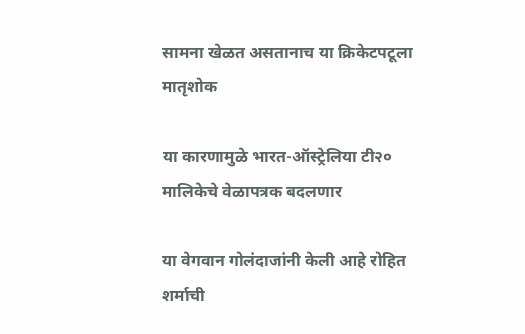सामना खेळत असतानाच या क्रिकेटपटूला मातृशोक

या कारणामुळे भारत-ऑस्ट्रेलिया टी२० मालिकेचे वेळापत्रक बदलणार

या वेगवान गोलंदाजांनी केली आहे रोहित शर्माची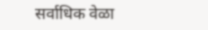सर्वाधिक वेळा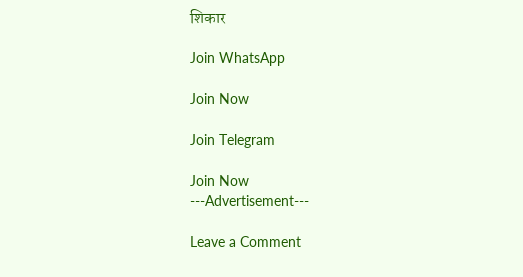शिकार

Join WhatsApp

Join Now

Join Telegram

Join Now
---Advertisement---

Leave a Comment